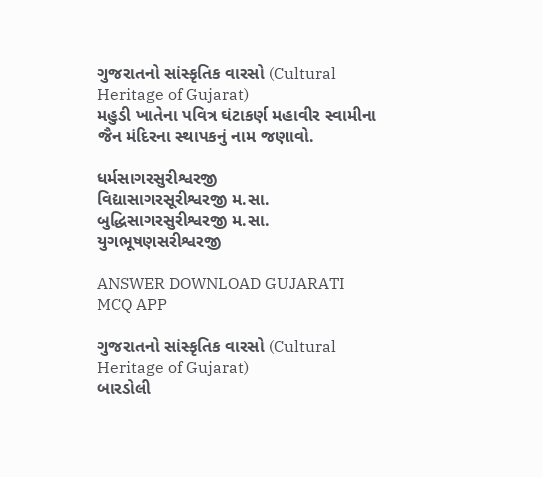ગુજરાતનો સાંસ્કૃતિક વારસો (Cultural Heritage of Gujarat)
મહુડી ખાતેના પવિત્ર ઘંટાકર્ણ મહાવીર સ્વામીના જૈન મંદિરના સ્થાપકનું નામ જણાવો.

ધર્મસાગરસુરીશ્વરજી
વિદ્યાસાગરસૂરીશ્વરજી મ.સા.
બુદ્ધિસાગરસુરીશ્વરજી મ.સા.
યુગભૂષણસરીશ્વરજી

ANSWER DOWNLOAD GUJARATI MCQ APP

ગુજરાતનો સાંસ્કૃતિક વારસો (Cultural Heritage of Gujarat)
બારડોલી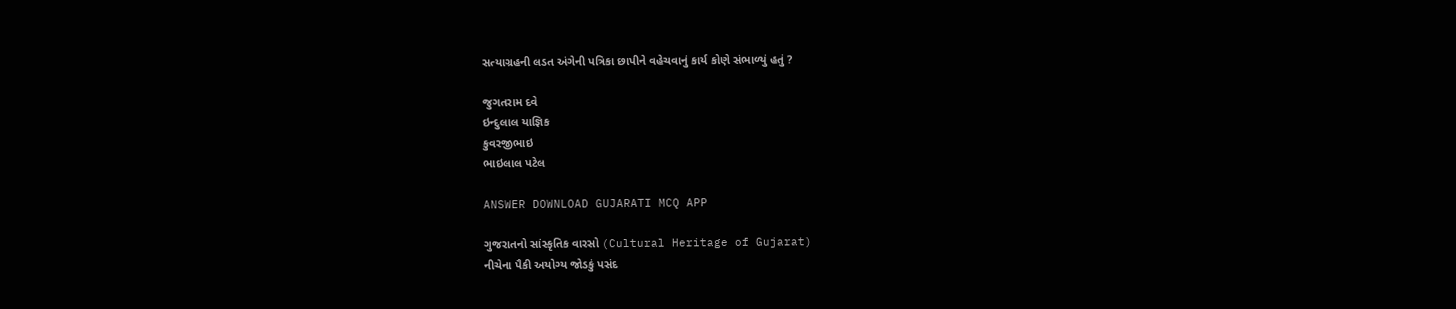સત્યાગ્રહની લડત અંગેની પત્રિકા છાપીને વહેચવાનું કાર્ય કોણે સંભાળ્યું હતું ?

જુગતરામ દવે
ઇન્દુલાલ યાજ્ઞિક
કુવરજીભાઇ
ભાઇલાલ પટેલ

ANSWER DOWNLOAD GUJARATI MCQ APP

ગુજરાતનો સાંસ્કૃતિક વારસો (Cultural Heritage of Gujarat)
નીચેના પૈકી અયોગ્ય જોડકું પસંદ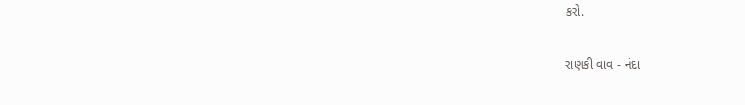કરો.

રાણકી વાવ - નંદા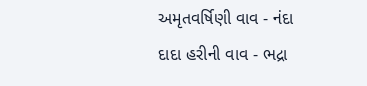અમૃતવર્ષિણી વાવ - નંદા
દાદા હરીની વાવ - ભદ્રા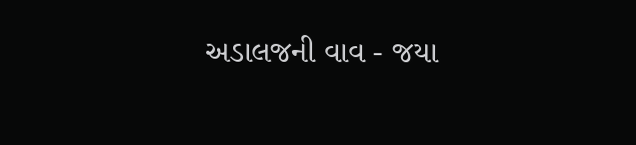અડાલજની વાવ - જયા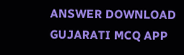ANSWER DOWNLOAD GUJARATI MCQ APP